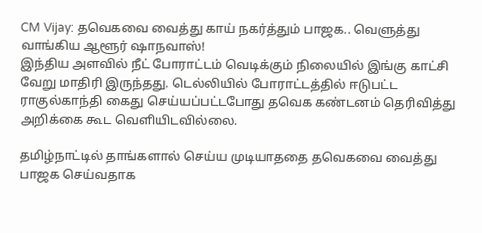CM Vijay: தவெகவை வைத்து காய் நகர்த்தும் பாஜக.. வெளுத்து வாங்கிய ஆளூர் ஷாநவாஸ்!
இந்திய அளவில் நீட் போராட்டம் வெடிக்கும் நிலையில் இங்கு காட்சி வேறு மாதிரி இருந்தது. டெல்லியில் போராட்டத்தில் ஈடுபட்ட ராகுல்காந்தி கைது செய்யப்பட்டபோது தவெக கண்டனம் தெரிவித்து அறிக்கை கூட வெளியிடவில்லை.

தமிழ்நாட்டில் தாங்களால் செய்ய முடியாததை தவெகவை வைத்து பாஜக செய்வதாக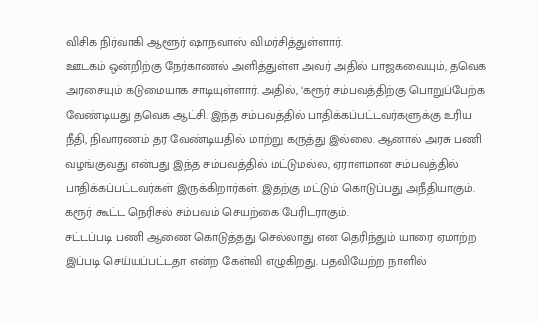விசிக நிர்வாகி ஆளூர் ஷாநவாஸ் விமர்சித்துள்ளார்.
ஊடகம் ஒன்றிற்கு நேர்காணல் அளித்துள்ள அவர் அதில் பாஜகவையும், தவெக அரசையும் கடுமையாக சாடியுள்ளார். அதில், ‘கரூர் சம்பவத்திற்கு பொறுப்பேற்க வேண்டியது தவெக ஆட்சி. இந்த சம்பவத்தில் பாதிக்கப்பட்டவர்களுக்கு உரிய நீதி, நிவாரணம் தர வேண்டியதில் மாற்று கருத்து இல்லை. ஆனால் அரசு பணி வழங்குவது என்பது இந்த சம்பவத்தில் மட்டுமல்ல, ஏராளமான சம்பவத்தில் பாதிக்கப்பட்டவர்கள் இருக்கிறார்கள். இதற்கு மட்டும் கொடுப்பது அநீதியாகும். கரூர் கூட்ட நெரிசல் சம்பவம் செயற்கை பேரிடராகும்.
சட்டப்படி பணி ஆணை கொடுத்தது செல்லாது என தெரிந்தும் யாரை ஏமாற்ற இப்படி செய்யப்பட்டதா என்ற கேள்வி எழுகிறது. பதவியேற்ற நாளில்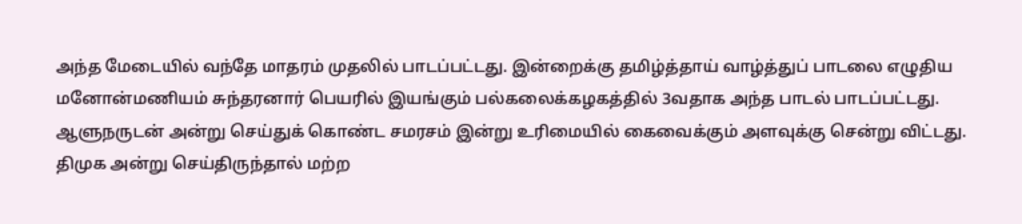அந்த மேடையில் வந்தே மாதரம் முதலில் பாடப்பட்டது. இன்றைக்கு தமிழ்த்தாய் வாழ்த்துப் பாடலை எழுதிய மனோன்மணியம் சுந்தரனார் பெயரில் இயங்கும் பல்கலைக்கழகத்தில் 3வதாக அந்த பாடல் பாடப்பட்டது. ஆளுநருடன் அன்று செய்துக் கொண்ட சமரசம் இன்று உரிமையில் கைவைக்கும் அளவுக்கு சென்று விட்டது.
திமுக அன்று செய்திருந்தால் மற்ற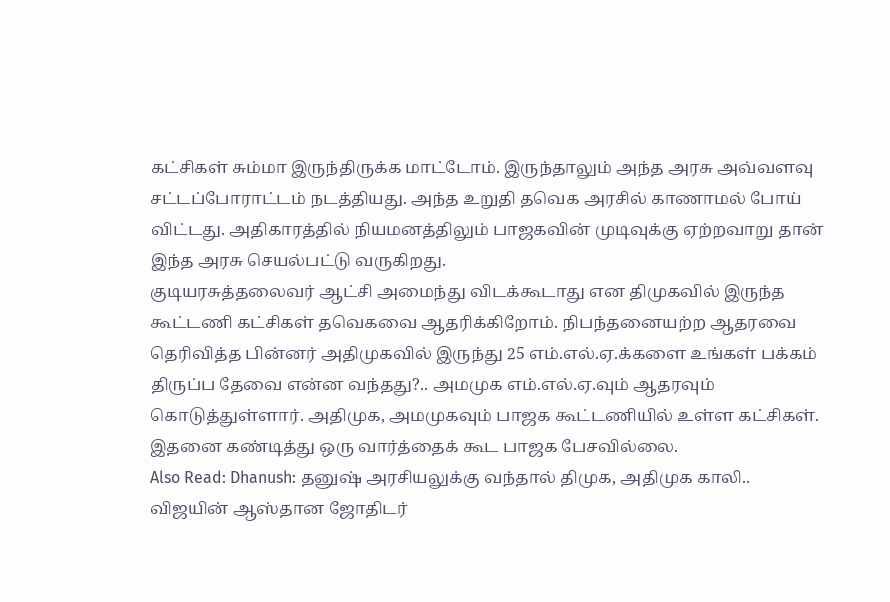கட்சிகள் சும்மா இருந்திருக்க மாட்டோம். இருந்தாலும் அந்த அரசு அவ்வளவு சட்டப்போராட்டம் நடத்தியது. அந்த உறுதி தவெக அரசில் காணாமல் போய் விட்டது. அதிகாரத்தில் நியமனத்திலும் பாஜகவின் முடிவுக்கு ஏற்றவாறு தான் இந்த அரசு செயல்பட்டு வருகிறது.
குடியரசுத்தலைவர் ஆட்சி அமைந்து விடக்கூடாது என திமுகவில் இருந்த கூட்டணி கட்சிகள் தவெகவை ஆதரிக்கிறோம். நிபந்தனையற்ற ஆதரவை தெரிவித்த பின்னர் அதிமுகவில் இருந்து 25 எம்.எல்.ஏ.க்களை உங்கள் பக்கம் திருப்ப தேவை என்ன வந்தது?.. அமமுக எம்.எல்.ஏ.வும் ஆதரவும் கொடுத்துள்ளார். அதிமுக, அமமுகவும் பாஜக கூட்டணியில் உள்ள கட்சிகள். இதனை கண்டித்து ஒரு வார்த்தைக் கூட பாஜக பேசவில்லை.
Also Read: Dhanush: தனுஷ் அரசியலுக்கு வந்தால் திமுக, அதிமுக காலி.. விஜயின் ஆஸ்தான ஜோதிடர்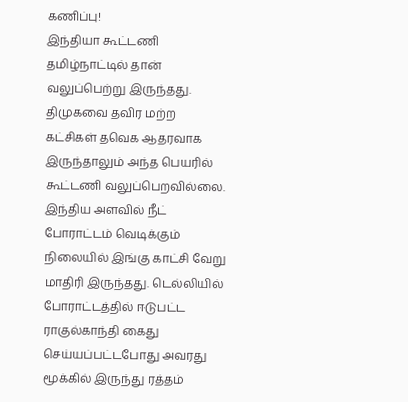கணிப்பு!
இந்தியா கூட்டணி தமிழ்நாட்டில் தான் வலுப்பெற்று இருந்தது. திமுகவை தவிர மற்ற கட்சிகள் தவெக ஆதரவாக இருந்தாலும் அந்த பெயரில் கூட்டணி வலுப்பெறவில்லை. இந்திய அளவில் நீட் போராட்டம் வெடிக்கும் நிலையில் இங்கு காட்சி வேறு மாதிரி இருந்தது. டெல்லியில் போராட்டத்தில் ஈடுபட்ட ராகுல்காந்தி கைது செய்யப்பட்டபோது அவரது மூக்கில் இருந்து ரத்தம்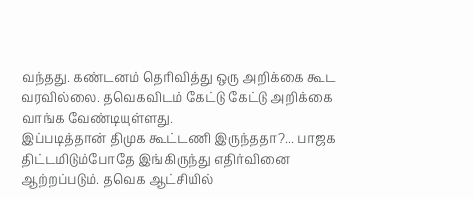வந்தது. கண்டனம் தெரிவித்து ஒரு அறிக்கை கூட வரவில்லை. தவெகவிடம் கேட்டு கேட்டு அறிக்கை வாங்க வேண்டியுள்ளது.
இப்படித்தான் திமுக கூட்டணி இருந்ததா?... பாஜக திட்டமிடும்போதே இங்கிருந்து எதிர்வினை ஆற்றப்படும். தவெக ஆட்சியில்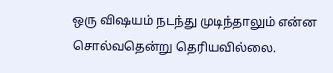ஒரு விஷயம் நடந்து முடிந்தாலும் என்ன சொல்வதென்று தெரியவில்லை.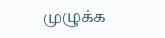முழுக்க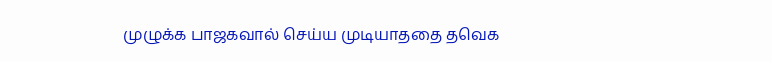முழுக்க பாஜகவால் செய்ய முடியாததை தவெக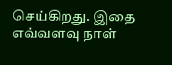செய்கிறது. இதை எவ்வளவு நாள்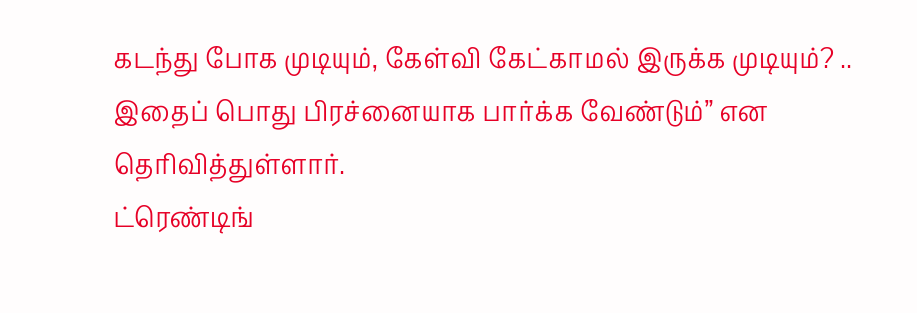கடந்து போக முடியும், கேள்வி கேட்காமல் இருக்க முடியும்? .. இதைப் பொது பிரச்னையாக பார்க்க வேண்டும்” என தெரிவித்துள்ளார்.
ட்ரெண்டிங்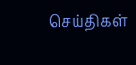செய்திகள்